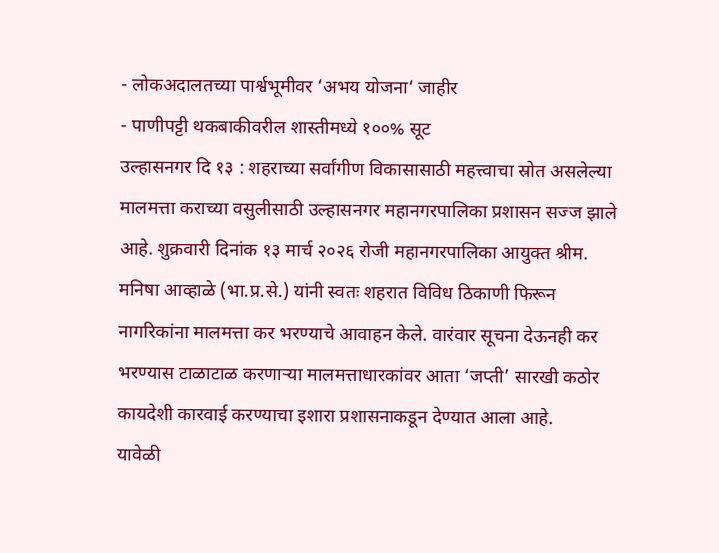- लोकअदालतच्या पार्श्वभूमीवर ‘अभय योजना‘ जाहीर
- पाणीपट्टी थकबाकीवरील शास्तीमध्ये १००% सूट
उल्हासनगर दि १३ : शहराच्या सर्वांगीण विकासासाठी महत्त्वाचा स्रोत असलेल्या मालमत्ता कराच्या वसुलीसाठी उल्हासनगर महानगरपालिका प्रशासन सज्ज झाले आहे. शुक्रवारी दिनांक १३ मार्च २०२६ रोजी महानगरपालिका आयुक्त श्रीम. मनिषा आव्हाळे (भा.प्र.से.) यांनी स्वतः शहरात विविध ठिकाणी फिरून नागरिकांना मालमत्ता कर भरण्याचे आवाहन केले. वारंवार सूचना देऊनही कर भरण्यास टाळाटाळ करणाऱ्या मालमत्ताधारकांवर आता ‘जप्ती’ सारखी कठोर कायदेशी कारवाई करण्याचा इशारा प्रशासनाकडून देण्यात आला आहे.
यावेळी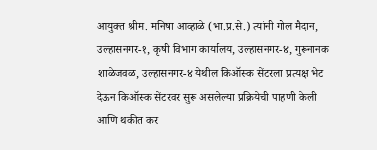आयुक्त श्रीम. मनिषा आव्हाळे (भा.प्र.से.) त्यांनी गोल मैदान, उल्हासनगर-१, कृषी विभाग कार्यालय, उल्हासनगर-४, गुरूनानक शाळेजवळ, उल्हासनगर-४ येथील किऑस्क सेंटरला प्रत्यक्ष भेट देऊन किऑस्क सेंटरवर सुरू असलेल्या प्रक्रियेची पाहणी केली आणि थकीत कर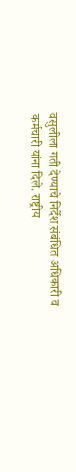वसुलीला गती देण्याचे निर्देश संबंधित अधिकारी व कर्मचारी यांना दिले. राष्ट्रीय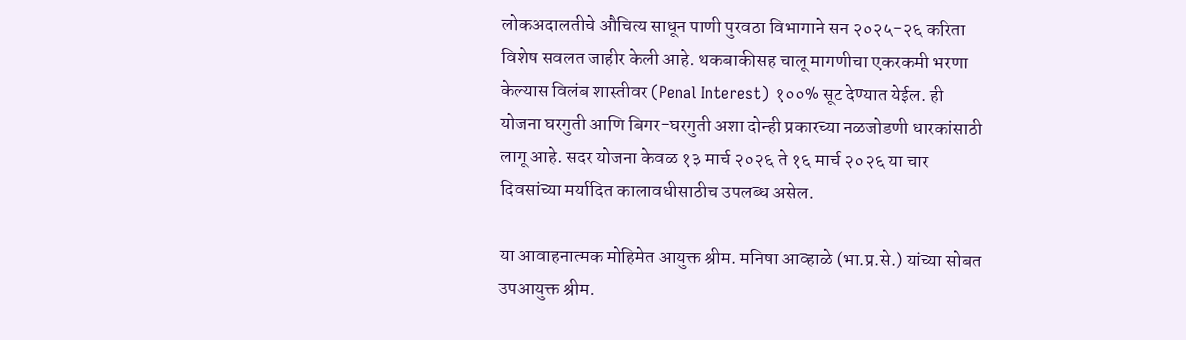लोकअदालतीचे औचित्य साधून पाणी पुरवठा विभागाने सन २०२५-२६ करिता विशेष सवलत जाहीर केली आहे. थकबाकीसह चालू मागणीचा एकरकमी भरणा केल्यास विलंब शास्तीवर (Penal Interest) १००% सूट देण्यात येईल. ही योजना घरगुती आणि बिगर-घरगुती अशा दोन्ही प्रकारच्या नळजोडणी धारकांसाठी लागू आहे. सदर योजना केवळ १३ मार्च २०२६ ते १६ मार्च २०२६ या चार दिवसांच्या मर्यादित कालावधीसाठीच उपलब्ध असेल.

या आवाहनात्मक मोहिमेत आयुक्त श्रीम. मनिषा आव्हाळे (भा.प्र.से.) यांच्या सोबत उपआयुक्त श्रीम.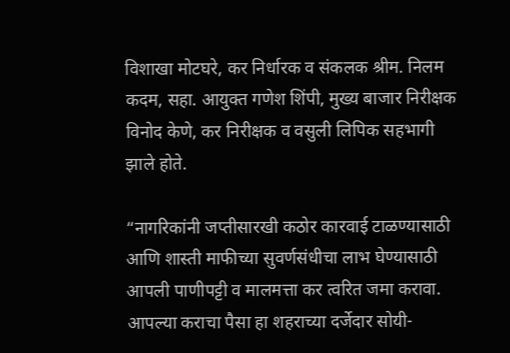विशाखा मोटघरे, कर निर्धारक व संकलक श्रीम. निलम कदम, सहा. आयुक्त गणेश शिंपी, मुख्य बाजार निरीक्षक विनोद केणे, कर निरीक्षक व वसुली लिपिक सहभागी झाले होते.

“नागरिकांनी जप्तीसारखी कठोर कारवाई टाळण्यासाठी आणि शास्ती माफीच्या सुवर्णसंधीचा लाभ घेण्यासाठी आपली पाणीपट्टी व मालमत्ता कर त्वरित जमा करावा. आपल्या कराचा पैसा हा शहराच्या दर्जेदार सोयी-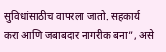सुविधांसाठीच वापरला जातो. सहकार्य करा आणि जबाबदार नागरीक बना”, असे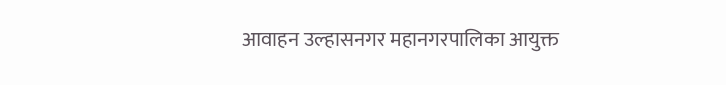आवाहन उल्हासनगर महानगरपालिका आयुक्त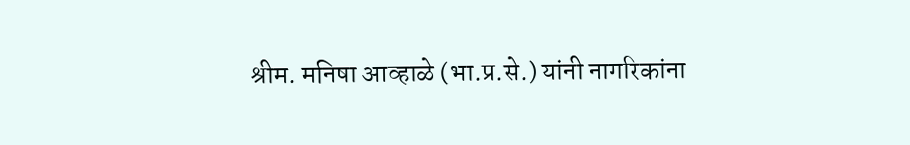श्रीम. मनिषा आव्हाळे (भा.प्र.से.) यांनी नागरिकांना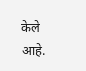केले आहे.